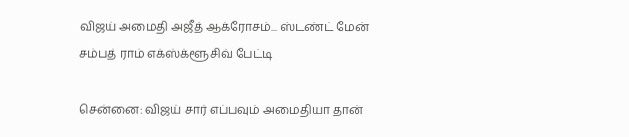விஜய் அமைதி அஜீத் ஆக்ரோசம்... ஸ்டண்ட் மேன் சம்பத் ராம் எக்ஸ்க்ளூசிவ் பேட்டி

சென்னை: விஜய் சார் எப்பவும் அமைதியா தான்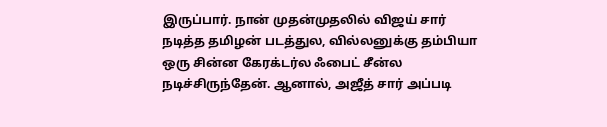இருப்பார். நான் முதன்முதலில் விஜய் சார் நடித்த தமிழன் படத்துல, வில்லனுக்கு தம்பியா ஒரு சின்ன கேரக்டர்ல ஃபைட் சீன்ல நடிச்சிருந்தேன். ஆனால், அஜீத் சார் அப்படி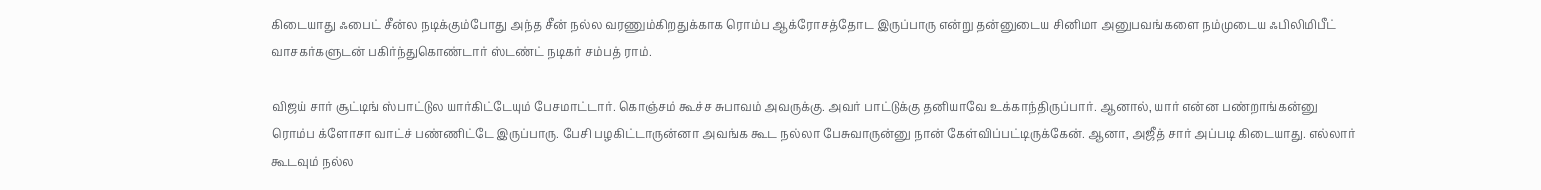கிடையாது ஃபைட் சீன்ல நடிக்கும்போது அந்த சீன் நல்ல வரணும்கிறதுக்காக ரொம்ப ஆக்ரோசத்தோட இருப்பாரு என்று தன்னுடைய சினிமா அனுபவங்களை நம்முடைய ஃபிலிமிபீட் வாசகர்களுடன் பகிர்ந்துகொண்டார் ஸ்டண்ட் நடிகர் சம்பத் ராம்.

விஜய் சார் சூட்டிங் ஸ்பாட்டுல யார்கிட்டேயும் பேசமாட்டார். கொஞ்சம் கூச்ச சுபாவம் அவருக்கு. அவர் பாட்டுக்கு தனியாவே உக்காந்திருப்பார். ஆனால், யார் என்ன பண்றாங்கன்னு ரொம்ப க்ளோசா வாட்ச் பண்ணிட்டே இருப்பாரு. பேசி பழகிட்டாருன்னா அவங்க கூட நல்லா பேசுவாருன்னு நான் கேள்விப்பட்டிருக்கேன். ஆனா, அஜீத் சார் அப்படி கிடையாது. எல்லார் கூடவும் நல்ல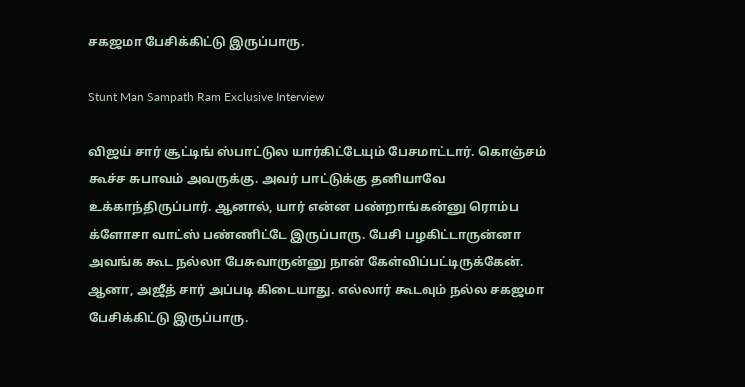சகஜமா பேசிக்கிட்டு இருப்பாரு.

Stunt Man Sampath Ram Exclusive Interview

விஜய் சார் சூட்டிங் ஸ்பாட்டுல யார்கிட்டேயும் பேசமாட்டார். கொஞ்சம் கூச்ச சுபாவம் அவருக்கு. அவர் பாட்டுக்கு தனியாவே உக்காந்திருப்பார். ஆனால், யார் என்ன பண்றாங்கன்னு ரொம்ப க்ளோசா வாட்ஸ் பண்ணிட்டே இருப்பாரு. பேசி பழகிட்டாருன்னா அவங்க கூட நல்லா பேசுவாருன்னு நான் கேள்விப்பட்டிருக்கேன். ஆனா, அஜீத் சார் அப்படி கிடையாது. எல்லார் கூடவும் நல்ல சகஜமா பேசிக்கிட்டு இருப்பாரு.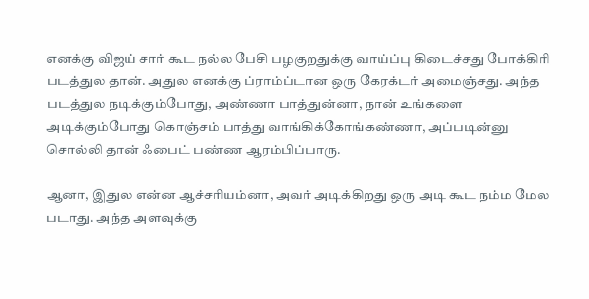எனக்கு விஜய் சார் கூட நல்ல பேசி பழகுறதுக்கு வாய்ப்பு கிடைச்சது போக்கிரி படத்துல தான். அதுல எனக்கு ப்ராம்ப்டான ஒரு கேரக்டர் அமைஞ்சது. அந்த படத்துல நடிக்கும்போது, அண்ணா பாத்துன்னா, நான் உங்களை அடிக்கும்போது கொஞ்சம் பாத்து வாங்கிக்கோங்கண்ணா, அப்படின்னு சொல்லி தான் ஃபைட் பண்ண ஆரம்பிப்பாரு.

ஆனா, இதுல என்ன ஆச்சரியம்னா, அவர் அடிக்கிறது ஒரு அடி கூட நம்ம மேல படாது. அந்த அளவுக்கு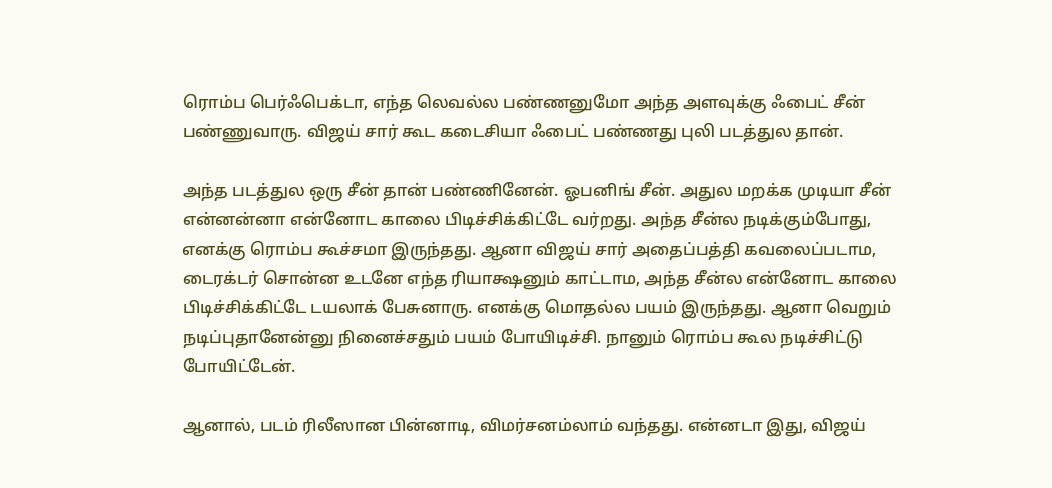ரொம்ப பெர்ஃபெக்டா, எந்த லெவல்ல பண்ணனுமோ அந்த அளவுக்கு ஃபைட் சீன் பண்ணுவாரு. விஜய் சார் கூட கடைசியா ஃபைட் பண்ணது புலி படத்துல தான்.

அந்த படத்துல ஒரு சீன் தான் பண்ணினேன். ஓபனிங் சீன். அதுல மறக்க முடியா சீன் என்னன்னா என்னோட காலை பிடிச்சிக்கிட்டே வர்றது. அந்த சீன்ல நடிக்கும்போது, எனக்கு ரொம்ப கூச்சமா இருந்தது. ஆனா விஜய் சார் அதைப்பத்தி கவலைப்படாம, டைரக்டர் சொன்ன உடனே எந்த ரியாக்ஷனும் காட்டாம, அந்த சீன்ல என்னோட காலை பிடிச்சிக்கிட்டே டயலாக் பேசுனாரு. எனக்கு மொதல்ல பயம் இருந்தது. ஆனா வெறும் நடிப்புதானேன்னு நினைச்சதும் பயம் போயிடிச்சி. நானும் ரொம்ப கூல நடிச்சிட்டு போயிட்டேன்.

ஆனால், படம் ரிலீஸான பின்னாடி, விமர்சனம்லாம் வந்தது. என்னடா இது, விஜய்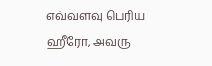எவ்வளவு பெரிய ஹீரோ, அவரு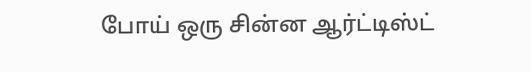போய் ஒரு சின்ன ஆர்ட்டிஸ்ட்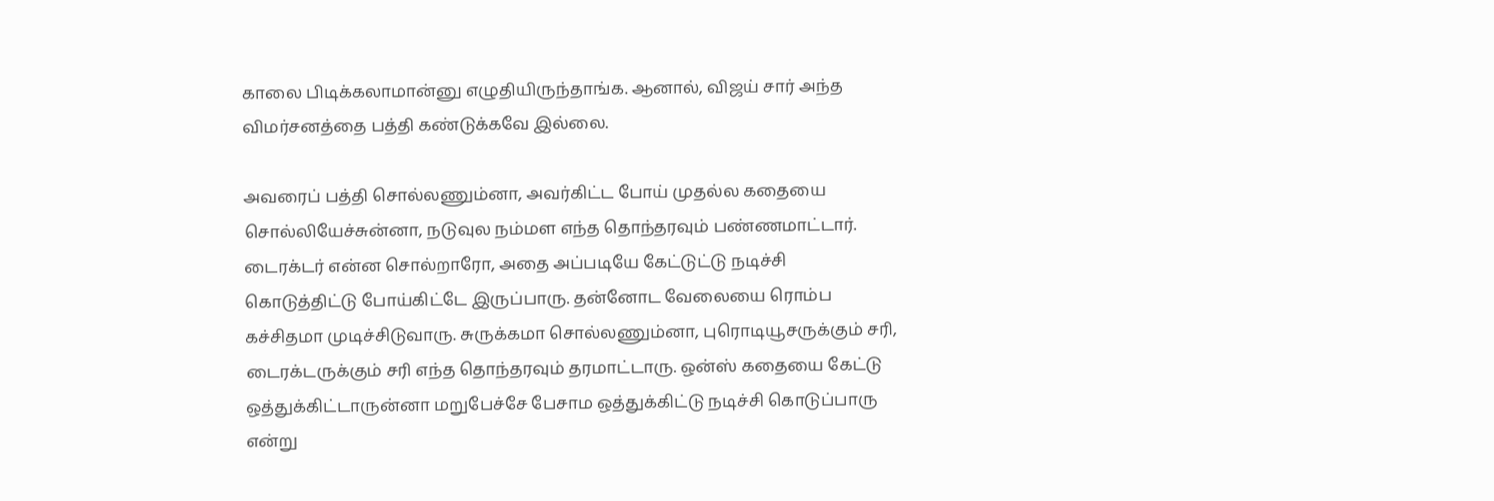காலை பிடிக்கலாமான்னு எழுதியிருந்தாங்க. ஆனால், விஜய் சார் அந்த விமர்சனத்தை பத்தி கண்டுக்கவே இல்லை.

அவரைப் பத்தி சொல்லணும்னா, அவர்கிட்ட போய் முதல்ல கதையை சொல்லியேச்சுன்னா, நடுவுல நம்மள எந்த தொந்தரவும் பண்ணமாட்டார். டைரக்டர் என்ன சொல்றாரோ, அதை அப்படியே கேட்டுட்டு நடிச்சி கொடுத்திட்டு போய்கிட்டே இருப்பாரு. தன்னோட வேலையை ரொம்ப கச்சிதமா முடிச்சிடுவாரு. சுருக்கமா சொல்லணும்னா, புரொடியூசருக்கும் சரி, டைரக்டருக்கும் சரி எந்த தொந்தரவும் தரமாட்டாரு. ஒன்ஸ் கதையை கேட்டு ஒத்துக்கிட்டாருன்னா மறுபேச்சே பேசாம ஒத்துக்கிட்டு நடிச்சி கொடுப்பாரு என்று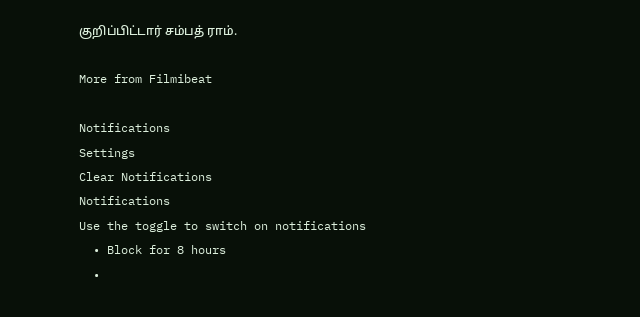குறிப்பிட்டார் சம்பத் ராம்.

More from Filmibeat

Notifications
Settings
Clear Notifications
Notifications
Use the toggle to switch on notifications
  • Block for 8 hours
  •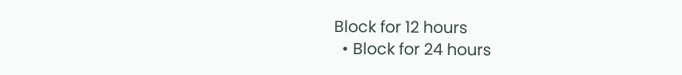Block for 12 hours
  • Block for 24 hours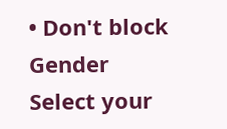• Don't block
Gender
Select your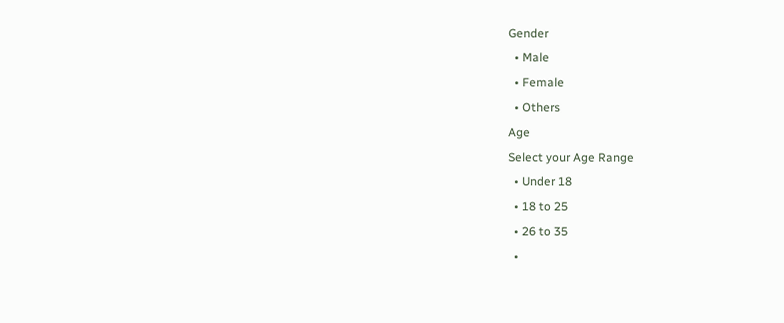Gender
  • Male
  • Female
  • Others
Age
Select your Age Range
  • Under 18
  • 18 to 25
  • 26 to 35
  •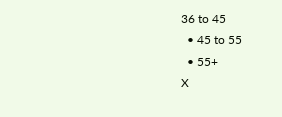36 to 45
  • 45 to 55
  • 55+
X